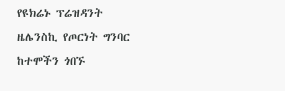የዩክሬኑ ፕሬዝዳንት ዜሌንስኪ የጦርነት ግንባር ከተሞችን ጎበኙ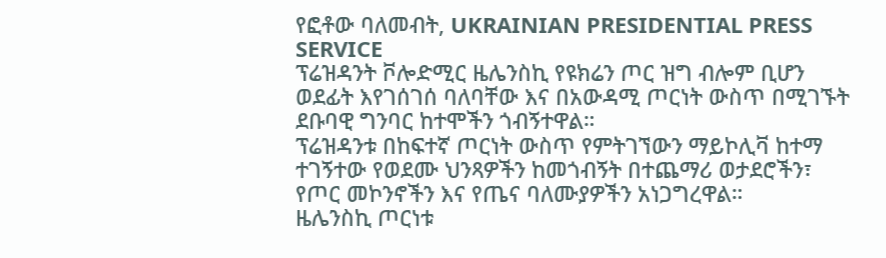የፎቶው ባለመብት, UKRAINIAN PRESIDENTIAL PRESS SERVICE
ፕሬዝዳንት ቮሎድሚር ዜሌንስኪ የዩክሬን ጦር ዝግ ብሎም ቢሆን ወደፊት እየገሰገሰ ባለባቸው እና በአውዳሚ ጦርነት ውስጥ በሚገኙት ደቡባዊ ግንባር ከተሞችን ጎብኝተዋል።
ፕሬዝዳንቱ በከፍተኛ ጦርነት ውስጥ የምትገኘውን ማይኮሊቫ ከተማ ተገኝተው የወደሙ ህንጻዎችን ከመጎብኝት በተጨማሪ ወታደሮችን፣ የጦር መኮንኖችን እና የጤና ባለሙያዎችን አነጋግረዋል።
ዜሌንስኪ ጦርነቱ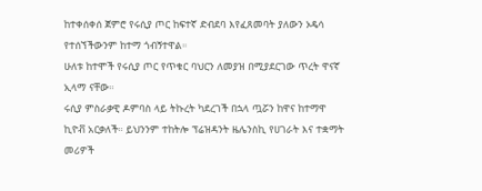ከተቀሰቀሰ ጀምሮ የሩሲያ ጦር ከፍተኛ ድብደባ እየፈጸመባት ያለውን ኦዴሳ የተሰኘችውንም ከተማ ጎብኝተዋል።
ሁለቱ ከተሞች የሩሲያ ጦር የጥቁር ባህርን ለመያዝ በሚያደርገው ጥረት ዋናኛ ኢላማ ናቸው።
ሩሲያ ምስራቃዊ ዶምባስ ላይ ትኩረት ካደረገች በኋላ ጧሯን ከዋና ከተማዋ ኪዮቭ አርቃለች። ይህንንም ተከትሎ ፕሬዝዳንት ዜሌንስኪ የሀገራት እና ተቋማት መሪዎች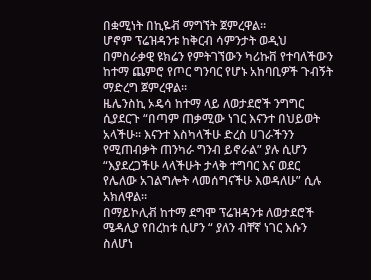በቋሚነት በኪዬቭ ማግኘት ጀምረዋል።
ሆኖም ፕሬዝዳንቱ ከቅርብ ሳምንታት ወዲህ በምስራቃዊ ዩክሬን የምትገኘውን ካሪኩቨ የተባለችውን ከተማ ጨምሮ የጦር ግንባር የሆኑ አከባቢዎች ጉብኝት ማድረግ ጀምረዋል።
ዜሌንስኪ ኦዴሳ ከተማ ላይ ለወታደሮች ንግግር ሲያደርጉ “በጣም ጠቃሚው ነገር እናንተ በህይወት አላችሁ። እናንተ እስካላችሁ ድረስ ሀገራችንን የሚጠብቃት ጠንካራ ግንብ ይኖራል” ያሉ ሲሆን “እያደረጋችሁ ላላችሁት ታላቅ ተግባር እና ወደር የሌለው አገልግሎት ላመሰግናችሁ እወዳለሁ” ሲሉ አክለዋል።
በማይኮሊቭ ከተማ ደግሞ ፕሬዝዳንቱ ለወታደሮች ሜዳሊያ የበረከቱ ሲሆን “ ያለን ብቸኛ ነገር እሱን ስለሆነ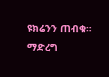ዩክሬንን ጠብቁ። ማድረግ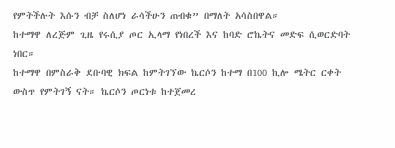የምትችሉት እሱን ብቻ ስለሆነ ራሳችሁን ጠብቁ” በማለት አሳስበዋል።
ከተማዋ ለረጅም ጊዜ የሩሲያ ጦር ኢላማ የነበረች እና ከባድ ሮኬትና መድፍ ሲወርድባት ነበር።
ከተማዋ በምስራቅ ደቡባዊ ክፍል ከምትገኘው ኬርሶን ከተማ በ100 ኪሎ ሜትር ርቀት ውስጥ የምትገኝ ናት። ኬርሶን ጦርነቱ ከተጀመረ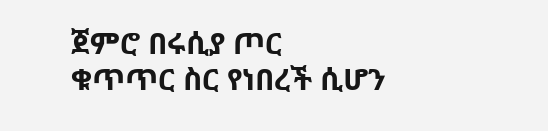ጀምሮ በሩሲያ ጦር ቁጥጥር ስር የነበረች ሲሆን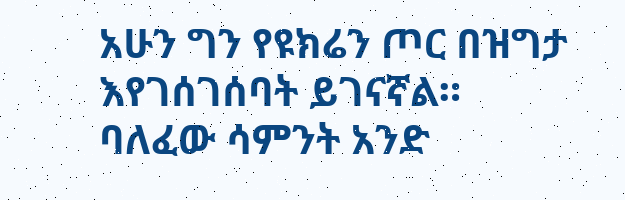አሁን ግን የዩክሬን ጦር በዝግታ እየገሰገሰባት ይገናኛል።
ባለፈው ሳምንት አንድ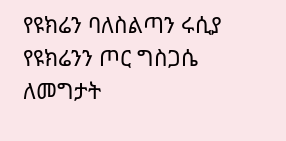የዩክሬን ባለስልጣን ሩሲያ የዩክሬንን ጦር ግስጋሴ ለመግታት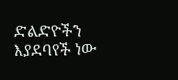ድልድዮችን እያደባየች ነው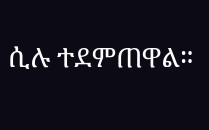ሲሉ ተደምጠዋል።